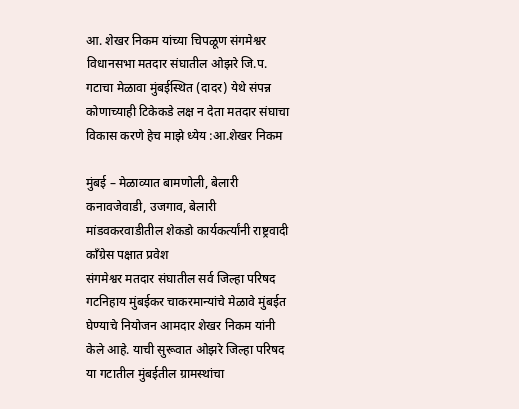आ. शेखर निकम यांच्या चिपळूण संगमेश्वर विधानसभा मतदार संघातील ओझरे जि.प. गटाचा मेळावा मुंबईस्थित (दादर) येथे संपन्न
कोणाच्याही टिकेकडे लक्ष न देता मतदार संघाचा विकास करणे हेच माझे ध्येय :आ.शेखर निकम

मुंबई – मेळाव्यात बामणोली, बेलारी कनावजेवाडी, उजगाव, बेलारी मांडवकरवाडीतील शेकडो कार्यकर्त्यांनी राष्ट्रवादी काँग्रेस पक्षात प्रवेश
संगमेश्वर मतदार संघातील सर्व जिल्हा परिषद गटनिहाय मुंबईकर चाकरमान्यांचे मेळावे मुंबईत घेण्याचे नियोजन आमदार शेखर निकम यांनी केले आहे. याची सुरूवात ओझरे जिल्हा परिषद या गटातील मुंबईतील ग्रामस्थांचा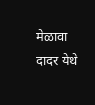मेळावा दादर येथे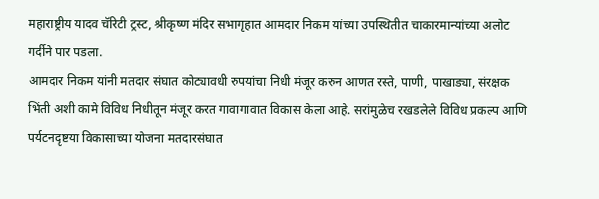महाराष्ट्रीय यादव चॅरिटी ट्रस्ट, श्रीकृष्ण मंदिर सभागृहात आमदार निकम यांच्या उपस्थितीत चाकारमान्यांच्या अलोट गर्दीने पार पडला.
आमदार निकम यांनी मतदार संघात कोट्यावधी रुपयांचा निधी मंजूर करुन आणत रस्ते, पाणी, पाखाड्या, संरक्षक भिंती अशी कामे विविध निधीतून मंजूर करत गावागावात विकास केला आहे. सरांमुळेच रखडलेले विविध प्रकल्प आणि पर्यटनदृष्टया विकासाच्या योजना मतदारसंघात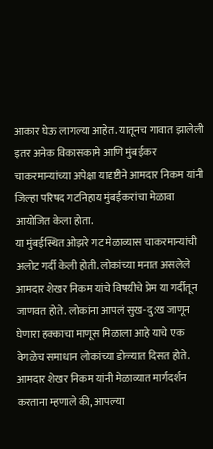आकार घेऊ लागल्या आहेत. यातूनच गावात झालेली इतर अनेक विकासकामे आणि मुंबईकर चाकरमान्यांच्या अपेक्षा यादृष्टीने आमदार निकम यांनी जिल्हा परिषद गटनिहाय मुंबईकरांचा मेळावा आयोजित केला होता.
या मुंबईस्थित ओझरे गट मेळाव्यास चाकरमान्यांची अलोट गर्दी केली होती. लोकांच्या मनात असलेले आमदार शेखर निकम यांचे विषयीचे प्रेम या गर्दीतून जाणवत होते. लोकांना आपलं सुख-दु:ख जाणून घेणारा हक्काचा माणूस मिळाला आहे याचे एक वेगळेच समाधान लोकांच्या डोळ्यात दिसत होते.
आमदार शेखर निकम यांनी मेळाव्यात मार्गदर्शन करताना म्हणाले की, आपल्या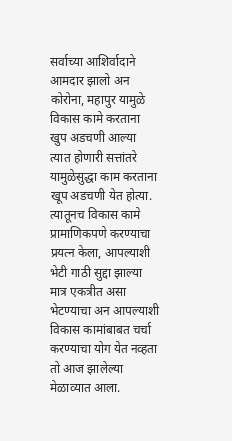सर्वाच्या आशिर्वादाने आमदार झालो अन कोरोना, महापुर यामुळे विकास कामे करताना खुप अडचणी आल्या त्यात होणारी सत्तांतरे यामुळेसुद्धा काम करताना खूप अडचणी येत होत्या. त्यातूनच विकास कामे प्रामाणिकपणे करण्याचा प्रयत्न केला, आपल्याशी भेटी गाठी सुद्दा झाल्या मात्र एकत्रीत असा भेटण्याचा अन आपल्याशी विकास कामांबाबत चर्चा करण्याचा योग येत नव्हता तो आज झालेल्या मेळाव्यात आला.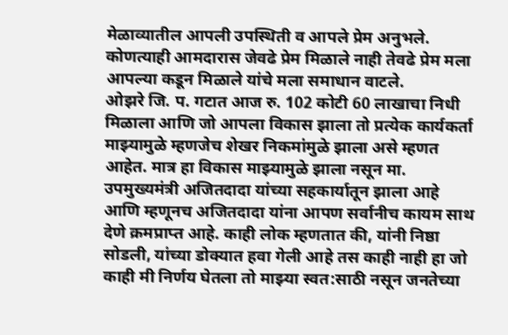मेळाव्यातील आपली उपस्थिती व आपले प्रेम अनुभले. कोणत्याही आमदारास जेवढे प्रेम मिळाले नाही तेवढे प्रेम मला आपल्या कडून मिळाले यांचे मला समाधान वाटले.
ओझरे जि. प. गटात आज रु. 102 कोटी 60 लाखाचा निधी मिळाला आणि जो आपला विकास झाला तो प्रत्येक कार्यकर्ता माझ्यामुळे म्हणजेच शेखर निकमांमुळे झाला असे म्हणत आहेत. मात्र हा विकास माझ्यामुळे झाला नसून मा. उपमुख्यमंत्री अजितदादा यांच्या सहकार्यातून झाला आहे आणि म्हणूनच अजितदादा यांना आपण सर्वानीच कायम साथ देणे क्रमप्राप्त आहे. काही लोक म्हणतात की, यांनी निष्ठा सोडली, यांच्या डोक्यात हवा गेली आहे तस काही नाही हा जो काही मी निर्णय घेतला तो माझ्या स्वत:साठी नसून जनतेच्या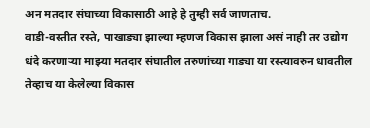अन मतदार संघाच्या विकासाठी आहे हे तुम्ही सर्व जाणताच.
वाडी-वस्तीत रस्ते, पाखाड्या झाल्या म्हणज विकास झाला असं नाही तर उद्योग धंदे करणाऱ्या माझ्या मतदार संघातील तरुणांच्या गाड्या या रस्त्यावरुन धावतील तेव्हाच या केलेल्या विकास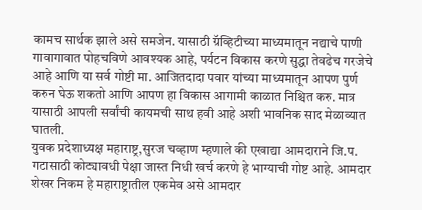कामच सार्थक झाले असे समजेन. यासाठी ग्रॅव्हिटीच्या माध्यमातून नद्याचे पाणी गावागावात पोहचविणे आवश्यक आहे, पर्यटन विकास करणे सुद्धा तेवढेच गरजेचे आहे आणि या सर्व गोष्टी मा. आजितदादा पवार यांच्या माध्यमातून आपण पुर्ण करुन घेऊ शकतो आणि आपण हा विकास आगामी काळात निश्चित करु. मात्र यासाठी आपली सर्वांची कायमची साथ हवी आहे अशी भावनिक साद मेळाव्यात घातली.
युवक प्रदेशाध्यक्ष महाराष्ट्र,सुरज चव्हाण म्हणाले की एखाद्या आमदाराने जि.प. गटासाठी कोट्यावधी पेक्षा जास्त निधी खर्च करणे हे भाग्याची गोष्ट आहे. आमदार शेखर निकम हे महाराष्ट्रातील एकमेव असे आमदार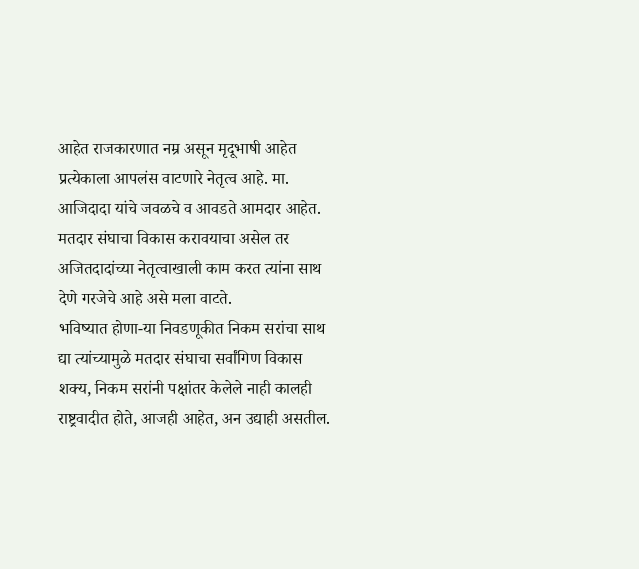आहेत राजकारणात नम्र असून मृदूभाषी आहेत प्रत्येकाला आपलंस वाटणारे नेतृत्व आहे. मा. आजिदादा यांचे जवळचे व आवडते आमदार आहेत. मतदार संघाचा विकास करावयाचा असेल तर अजितदादांच्या नेतृत्वाखाली काम करत त्यांना साथ देणे गरजेचे आहे असे मला वाटते.
भविष्यात होणा-या निवडणूकीत निकम सरांचा साथ द्या त्यांच्यामुळे मतदार संघाचा सर्वांगिण विकास शक्य, निकम सरांनी पक्षांतर केलेले नाही कालही राष्ट्रवादीत होते, आजही आहेत, अन उद्याही असतील.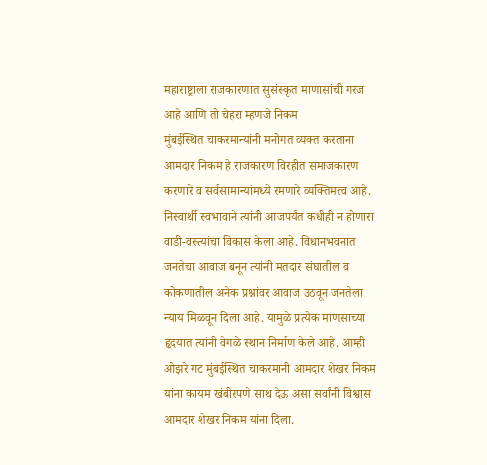महाराष्ट्राला राजकारणात सुसंस्कृत माणासांची गरज आहे आणि तो चेहरा म्हणजे निकम
मुंबईस्थित चाकरमान्यांनी मनोगत व्यक्त करताना आमदार निकम हे राजकारण विरहीत समाजकारण करणारे व सर्वसामान्यांमध्ये रमणारे व्यक्तिमत्व आहे. निस्वार्थी स्वभावाने त्यांनी आजपर्यंत कधीही न होणारा वाडी-वस्त्यांचा विकास केला आहे. विधानभवनात जनतेचा आवाज बनून त्यांनी मतदार संघातील व कोकणातील अनेक प्रश्नांवर आवाज उठवून जनतेला न्याय मिळवून दिला आहे. यामुळे प्रत्येक माणसाच्या हृदयात त्यांनी वेगळे स्थान निर्माण केले आहे. आम्ही ओझरे गट मुंबईस्थित चाकरमानी आमदार शेखर निकम यांना कायम खंबीरपणे साथ देऊ असा सर्वांनी विश्वास आमदार शेखर निकम यांना दिला.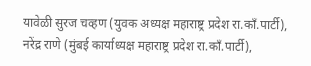यावेळी सुरज चव्हण (युवक अध्यक्ष महाराष्ट्र प्रदेश रा.काँ.पार्टी), नरेंद्र राणे (मुंबई कार्याध्यक्ष महाराष्ट्र प्रदेश रा.काँ.पार्टी),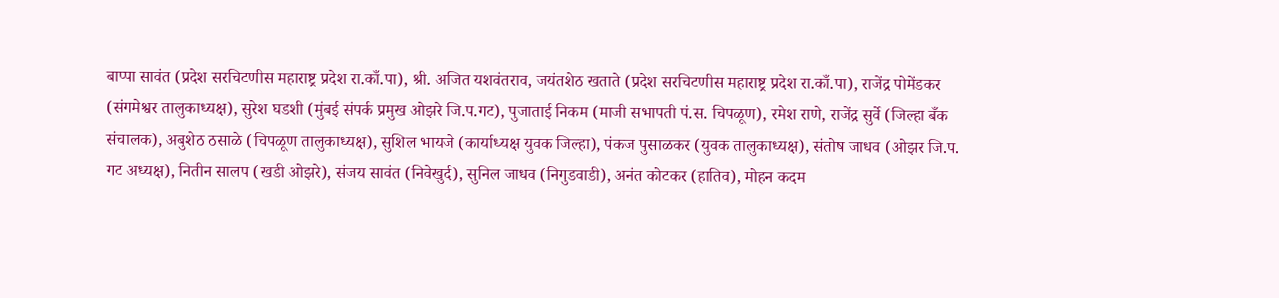बाप्पा सावंत (प्रदेश सरचिटणीस महाराष्ट्र प्रदेश रा.काँ.पा), श्री. अजित यशवंतराव, जयंतशेठ खताते (प्रदेश सरचिटणीस महाराष्ट्र प्रदेश रा.काँ.पा), राजेंद्र पोमेंडकर (संगमेश्वर तालुकाध्यक्ष), सुरेश घडशी (मुंबई संपर्क प्रमुख ओझरे जि.प.गट), पुजाताई निकम (माजी सभापती पं.स. चिपळूण), रमेश राणे, राजेंद्र सुर्वे (जिल्हा बँक संचालक), अबुशेठ ठसाळे (चिपळूण तालुकाध्यक्ष), सुशिल भायजे (कार्याध्यक्ष युवक जिल्हा), पंकज पुसाळकर (युवक तालुकाध्यक्ष), संतोष जाधव (ओझर जि.प. गट अध्यक्ष), नितीन सालप (खडी ओझरे), संजय सावंत (निवेखुर्द), सुनिल जाधव (निगुडवाडी), अनंत कोटकर (हातिव), मोहन कदम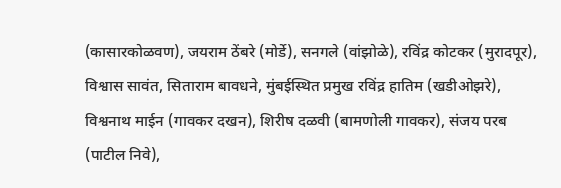(कासारकोळवण), जयराम ठेंबरे (मोर्डे), सनगले (वांझोळे), रविंद्र कोटकर (मुरादपूर), विश्वास सावंत, सिताराम बावधने, मुंबईस्थित प्रमुख रविंद्र हातिम (खडीओझरे), विश्वनाथ माईन (गावकर दखन), शिरीष दळवी (बामणोली गावकर), संजय परब (पाटील निवे),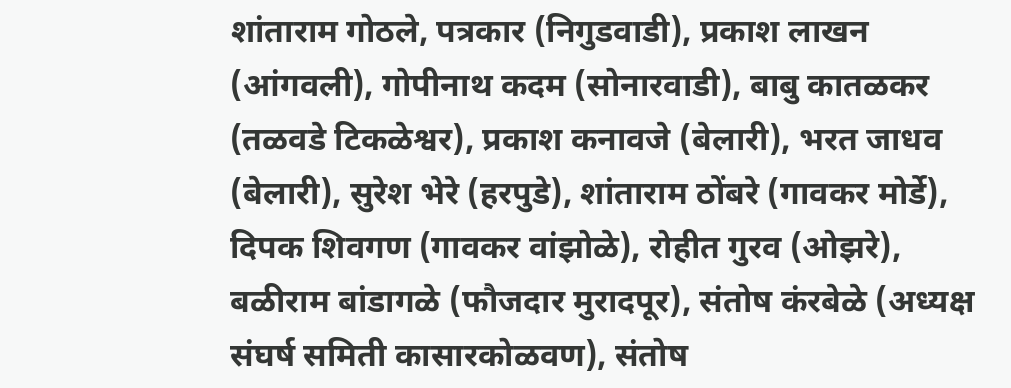शांताराम गोठले, पत्रकार (निगुडवाडी), प्रकाश लाखन (आंगवली), गोपीनाथ कदम (सोनारवाडी), बाबु कातळकर (तळवडे टिकळेश्वर), प्रकाश कनावजे (बेलारी), भरत जाधव (बेलारी), सुरेश भेरे (हरपुडे), शांताराम ठोंबरे (गावकर मोर्डे), दिपक शिवगण (गावकर वांझोळे), रोहीत गुरव (ओझरे), बळीराम बांडागळे (फौजदार मुरादपूर), संतोष कंरबेळे (अध्यक्ष संघर्ष समिती कासारकोळवण), संतोष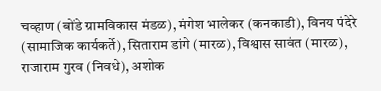चव्हाण (बोंडे ग्रामविकास मंडळ), मंगेश भालेकर (कनकाडी), विनय पंदेरे (सामाजिक कार्यकर्ते), सिताराम डांगे (मारळ), विश्वास सावंत (मारळ), राजाराम गुरव (निवधे), अशोक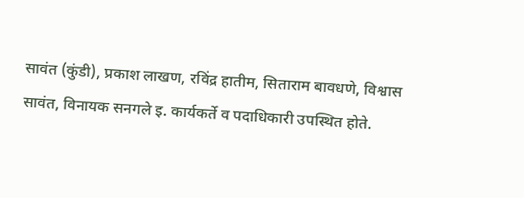सावंत (कुंडी), प्रकाश लाखण, रविंद्र हातीम, सिताराम बावधणे, विश्वास सावंत, विनायक सनगले इ. कार्यकर्ते व पदाधिकारी उपस्थित होते.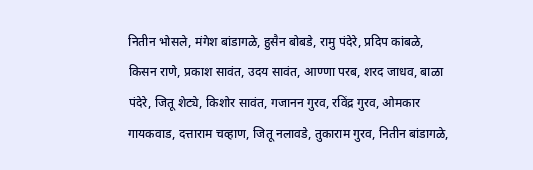नितीन भोसले, मंगेश बांडागळे, हुसैन बोबडे, रामु पंदेरे, प्रदिप कांबळे, किसन राणे, प्रकाश सावंत, उदय सावंत, आण्णा परब, शरद जाधव, बाळा पंदेरे, जितू शेट्ये, किशोर सावंत, गजानन गुरव, रविंद्र गुरव, ओमकार गायकवाड, दत्ताराम चव्हाण, जितू नलावडे, तुकाराम गुरव, नितीन बांडागळे,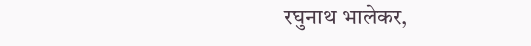रघुनाथ भालेकर,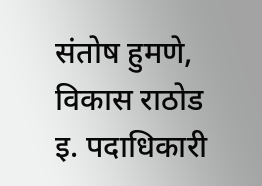संतोष हुमणे, विकास राठोड इ. पदाधिकारी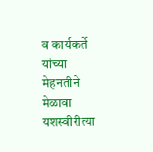व कार्यकर्ते यांच्या मेहनतीने मेळावा यशस्वीरीत्या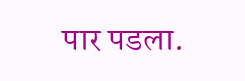पार पडला.